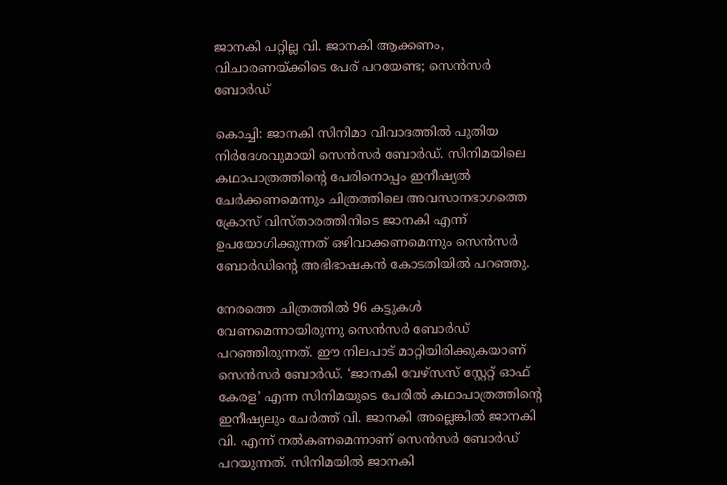ജാനകി പറ്റില്ല വി. ജാനകി ആക്കണം, വിചാരണയ്ക്കിടെ പേര് പറയേണ്ട; സെൻസർ ബോർഡ്

കൊച്ചി: ജാനകി സിനിമാ വിവാദത്തിൽ പുതിയ നിർദേശവുമായി സെൻസർ ബോർഡ്. സിനിമയിലെ കഥാപാത്രത്തിന്റെ പേരിനൊപ്പം ഇനീഷ്യൽ ചേർക്കണമെന്നും ചിത്രത്തിലെ അവസാനഭാഗത്തെ ക്രോസ് വിസ്താരത്തിനിടെ ജാനകി എന്ന് ഉപയോഗിക്കുന്നത് ഒഴിവാക്കണമെന്നും സെൻസർ ബോർഡിന്റെ അഭിഭാഷകൻ കോടതിയിൽ പറഞ്ഞു.

നേരത്തെ ചിത്രത്തിൽ 96 കട്ടുകൾ വേണമെന്നായിരുന്നു സെൻസർ ബോർഡ് പറഞ്ഞിരുന്നത്. ഈ നിലപാട് മാറ്റിയിരിക്കുകയാണ് സെൻസർ ബോർഡ്. ‘ജാനകി വേഴ്‌സസ് സ്റ്റേറ്റ് ഓഫ് കേരള’ എന്ന സിനിമയുടെ പേരിൽ കഥാപാത്രത്തിന്റെ ഇനീഷ്യലും ചേർത്ത് വി. ജാനകി അല്ലെങ്കിൽ ജാനകി വി. എന്ന് നൽകണമെന്നാണ് സെൻസർ ബോർഡ് പറയുന്നത്. സിനിമയിൽ ജാനകി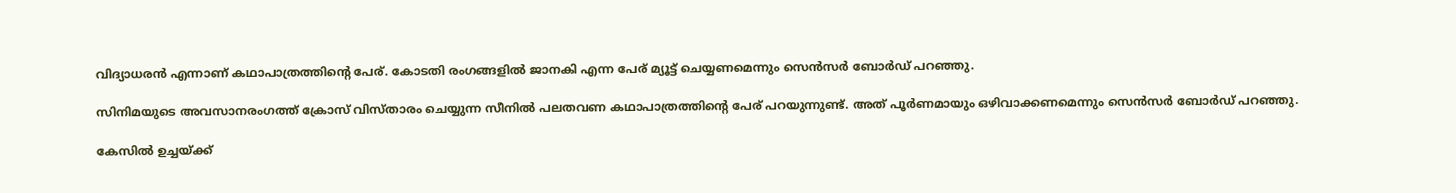വിദ്യാധരൻ എന്നാണ് കഥാപാത്രത്തിന്റെ പേര്. കോടതി രംഗങ്ങളിൽ ജാനകി എന്ന പേര് മ്യൂട്ട് ചെയ്യണമെന്നും സെൻസർ ബോർഡ് പറഞ്ഞു.

സിനിമയുടെ അവസാനരംഗത്ത് ക്രോസ് വിസ്താരം ചെയ്യുന്ന സീനിൽ പലതവണ കഥാപാത്രത്തിന്റെ പേര് പറയുന്നുണ്ട്. അത് പൂർണമായും ഒഴിവാക്കണമെന്നും സെൻസർ ബോർഡ് പറഞ്ഞു.

കേസിൽ ഉച്ചയ്ക്ക്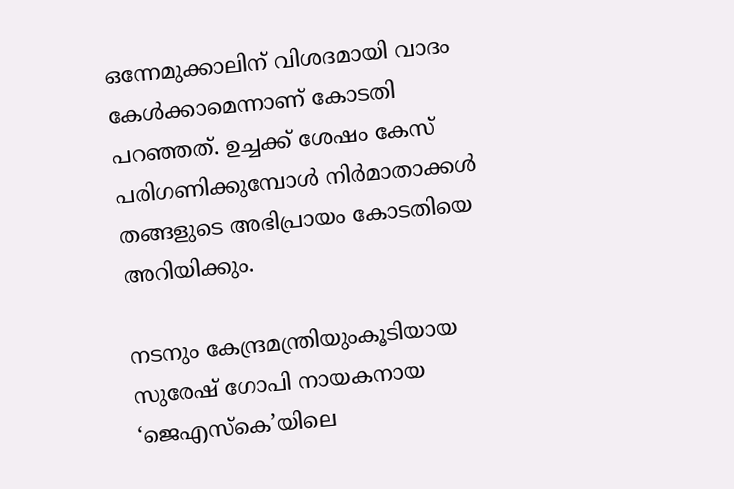ഒന്നേമുക്കാലിന് വിശദമായി വാദം കേൾക്കാമെന്നാണ് കോടതി പറഞ്ഞത്. ഉച്ചക്ക് ശേഷം കേസ് പരിഗണിക്കുമ്പോൾ നിർമാതാക്കൾ തങ്ങളുടെ അഭിപ്രായം കോടതിയെ അറിയിക്കും.

നടനും കേന്ദ്രമന്ത്രിയുംകൂടിയായ സുരേഷ് ഗോപി നായകനായ ‘ജെഎസ്‌കെ’യിലെ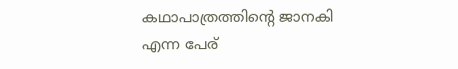കഥാപാത്രത്തിന്റെ ജാനകി എന്ന പേര്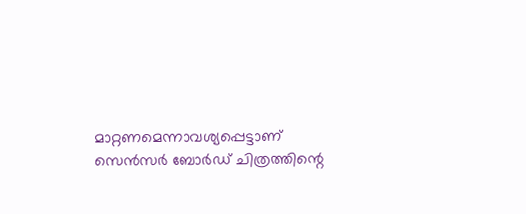മാറ്റണമെന്നാവശ്യപ്പെട്ടാണ് സെൻസർ ബോർഡ് ചിത്രത്തിന്റെ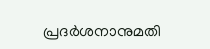പ്രദർശനാനുമതി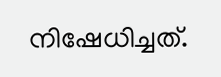നിഷേധിച്ചത്.